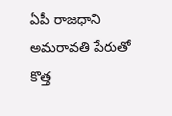ఏపీ రాజధాని అమరావతి పేరుతో కొత్త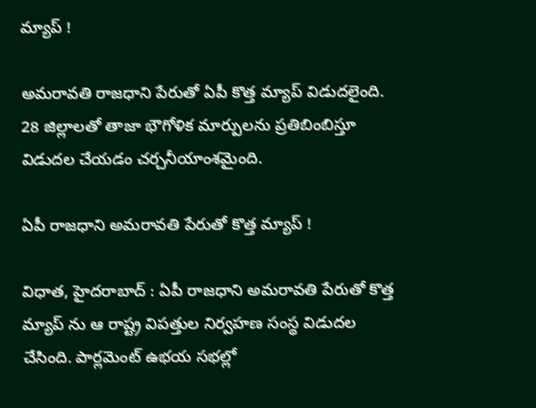మ్యాప్ !

అమరావతి రాజధాని పేరుతో ఏపీ కొత్త మ్యాప్ విడుదలైంది. 28 జిల్లాలతో తాజా భౌగోళిక మార్పులను ప్రతిబింబిస్తూ విడుదల చేయడం చర్చనీయాంశమైంది.

ఏపీ రాజధాని అమరావతి పేరుతో కొత్త మ్యాప్ !

విధాత, హైదరాబాద్ : ఏపీ రాజధాని అమరావతి పేరుతో కొత్త మ్యాప్‌ ను ఆ రాష్ట్ర విపత్తుల నిర్వహణ సంస్థ విడుదల చేసింది. పార్లమెంట్ ఉభయ సభల్లో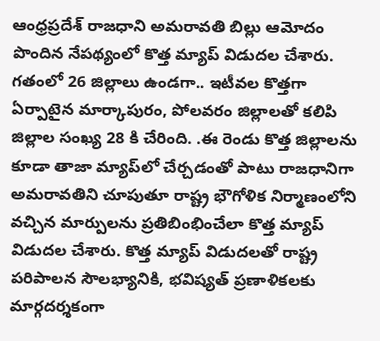ఆంధ్రప్రదేశ్ రాజధాని అమరావతి బిల్లు ఆమోదం పొందిన నేపథ్యంలో కొత్త మ్యాప్ విడుదల చేశారు. గతంలో 26 జిల్లాలు ఉండగా.. ఇటీవల కొత్తగా ఏర్పాటైన మార్కాపురం, పోలవరం జిల్లాలతో కలిపి జిల్లాల సంఖ్య 28 కి చేరింది. .ఈ రెండు కొత్త జిల్లాలను కూడా తాజా మ్యాప్‌లో చేర్చడంతో పాటు రాజధానిగా అమరావతిని చూపుతూ రాష్ట్ర భౌగోళిక నిర్మాణంలోని వచ్చిన మార్పులను ప్రతిబింభించేలా కొత్త మ్యాప్ విడుదల చేశారు. కొత్త మ్యాప్ విడుదలతో రాష్ట్ర పరిపాలన సౌలభ్యానికి, భవిష్యత్ ప్రణాళికలకు మార్గదర్శకంగా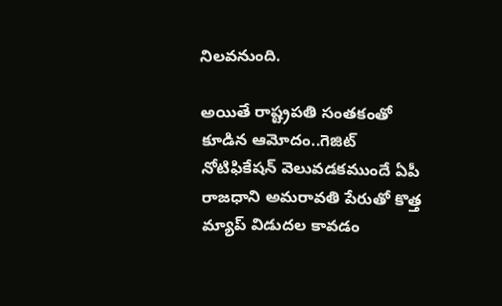నిలవనుంది.

అయితే రాష్ట్రపతి సంతకంతో కూడిన ఆమోదం..గెజిట్ నోటిఫికేషన్ వెలువడకముందే ఏపీ రాజధాని అమరావతి పేరుతో కొత్త మ్యాప్ విడుదల కావడం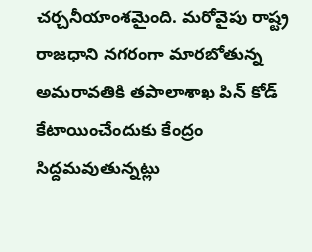చర్చనీయాంశమైంది. మరోవైపు రాష్ట్ర రాజధాని నగరంగా మారబోతున్న అమరావతికి తపాలాశాఖ పిన్ కోడ్ కేటాయించేందుకు కేంద్రం సిద్దమవుతున్నట్లు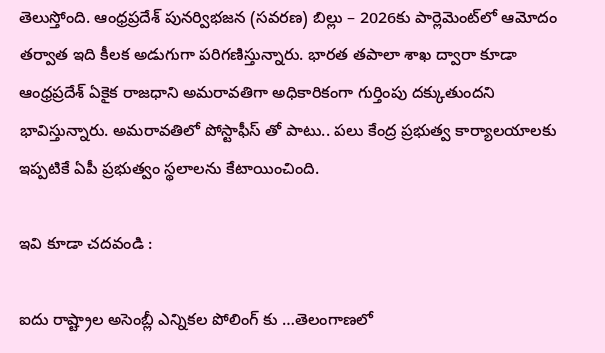తెలుస్తోంది. ఆంధ్రప్రదేశ్ పునర్విభజన (సవరణ) బిల్లు – 2026కు పార్లెమెంట్‌లో ఆమోదం తర్వాత ఇది కీలక అడుగుగా పరిగణిస్తున్నారు. భారత తపాలా శాఖ ద్వారా కూడా ఆంధ్రప్రదేశ్ ఏకైక రాజధాని అమరావతిగా అధికారికంగా గుర్తింపు దక్కుతుందని భావిస్తున్నారు. అమరావతిలో పోస్టాఫీస్ తో పాటు.. పలు కేంద్ర ప్రభుత్వ కార్యాలయాలకు ఇప్పటికే ఏపీ ప్రభుత్వం స్థలాలను కేటాయించింది.

ఇవి కూడా చదవండి :

ఐదు రాష్ట్రాల అసెంబ్లీ ఎన్నికల పోలింగ్ కు …తెలంగాణలో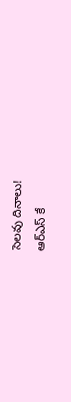సెలవు దినాలు!
ఆర్ఎస్ కే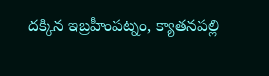దక్కిన ఇబ్రహీంపట్నం, క్యాతనపల్లి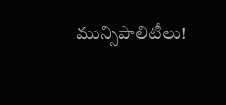మున్సిపాలిటీలు!